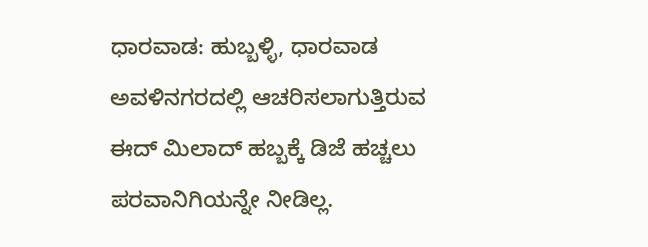ಧಾರವಾಡ: ಹುಬ್ಬಳ್ಳಿ, ಧಾರವಾಡ ಅವಳಿನಗರದಲ್ಲಿ ಆಚರಿಸಲಾಗುತ್ತಿರುವ ಈದ್ ಮಿಲಾದ್ ಹಬ್ಬಕ್ಕೆ ಡಿಜೆ ಹಚ್ಚಲು ಪರವಾನಿಗಿಯನ್ನೇ ನೀಡಿಲ್ಲ.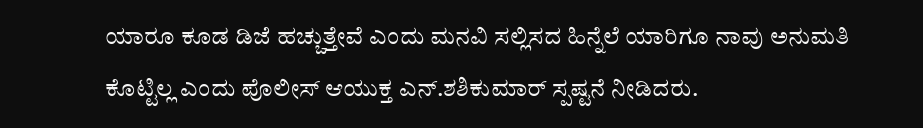ಯಾರೂ ಕೂಡ ಡಿಜೆ ಹಚ್ಚುತ್ತೇವೆ ಎಂದು ಮನವಿ ಸಲ್ಲಿಸದ ಹಿನ್ನೆಲೆ ಯಾರಿಗೂ ನಾವು ಅನುಮತಿ ಕೊಟ್ಟಿಲ್ಲ ಎಂದು ಪೊಲೀಸ್ ಆಯುಕ್ತ ಎನ್.ಶಶಿಕುಮಾರ್ ಸ್ಪಷ್ಟನೆ ನೀಡಿದರು.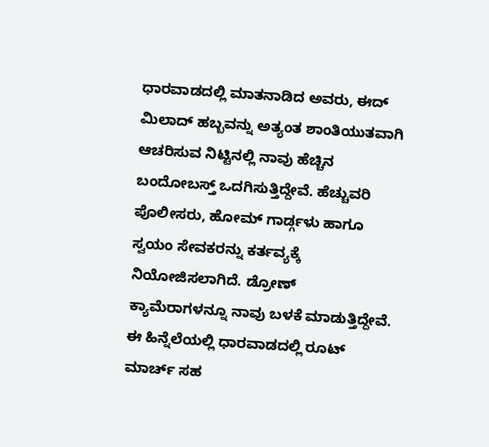ಧಾರವಾಡದಲ್ಲಿ ಮಾತನಾಡಿದ ಅವರು, ಈದ್ ಮಿಲಾದ್ ಹಬ್ಬವನ್ನು ಅತ್ಯಂತ ಶಾಂತಿಯುತವಾಗಿ ಆಚರಿಸುವ ನಿಟ್ಟಿನಲ್ಲಿ ನಾವು ಹೆಚ್ಚಿನ ಬಂದೋಬಸ್ತ್ ಒದಗಿಸುತ್ತಿದ್ದೇವೆ. ಹೆಚ್ಚುವರಿ ಪೊಲೀಸರು, ಹೋಮ್ ಗಾರ್ಡ್ಗಳು ಹಾಗೂ ಸ್ವಯಂ ಸೇವಕರನ್ನು ಕರ್ತವ್ಯಕ್ಕೆ ನಿಯೋಜಿಸಲಾಗಿದೆ. ಡ್ರೋಣ್ ಕ್ಯಾಮೆರಾಗಳನ್ನೂ ನಾವು ಬಳಕೆ ಮಾಡುತ್ತಿದ್ದೇವೆ. ಈ ಹಿನ್ನೆಲೆಯಲ್ಲಿ ಧಾರವಾಡದಲ್ಲಿ ರೂಟ್ ಮಾರ್ಚ್ ಸಹ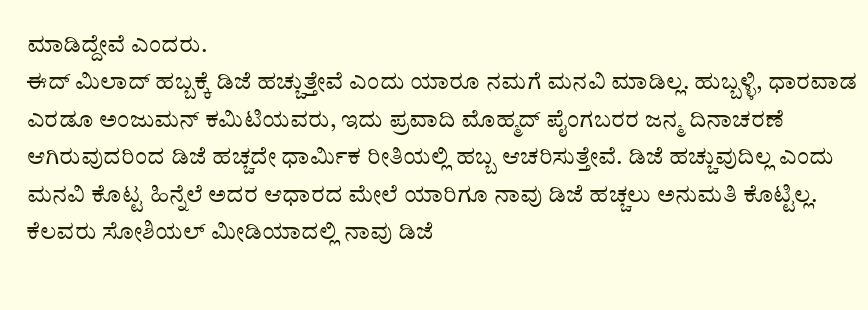ಮಾಡಿದ್ದೇವೆ ಎಂದರು.
ಈದ್ ಮಿಲಾದ್ ಹಬ್ಬಕ್ಕೆ ಡಿಜೆ ಹಚ್ಚುತ್ತೇವೆ ಎಂದು ಯಾರೂ ನಮಗೆ ಮನವಿ ಮಾಡಿಲ್ಲ. ಹುಬ್ಬಳ್ಳಿ, ಧಾರವಾಡ ಎರಡೂ ಅಂಜುಮನ್ ಕಮಿಟಿಯವರು, ಇದು ಪ್ರವಾದಿ ಮೊಹ್ಮದ್ ಪೈಂಗಬರರ ಜನ್ಮ ದಿನಾಚರಣೆ ಆಗಿರುವುದರಿಂದ ಡಿಜೆ ಹಚ್ಚದೇ ಧಾರ್ಮಿಕ ರೀತಿಯಲ್ಲಿ ಹಬ್ಬ ಆಚರಿಸುತ್ತೇವೆ. ಡಿಜೆ ಹಚ್ಚುವುದಿಲ್ಲ ಎಂದು ಮನವಿ ಕೊಟ್ಟ ಹಿನ್ನೆಲೆ ಅದರ ಆಧಾರದ ಮೇಲೆ ಯಾರಿಗೂ ನಾವು ಡಿಜೆ ಹಚ್ಚಲು ಅನುಮತಿ ಕೊಟ್ಟಿಲ್ಲ. ಕೆಲವರು ಸೋಶಿಯಲ್ ಮೀಡಿಯಾದಲ್ಲಿ ನಾವು ಡಿಜೆ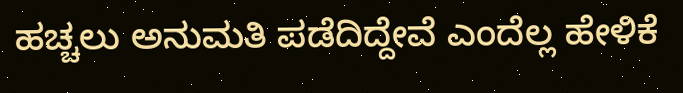ಹಚ್ಚಲು ಅನುಮತಿ ಪಡೆದಿದ್ದೇವೆ ಎಂದೆಲ್ಲ ಹೇಳಿಕೆ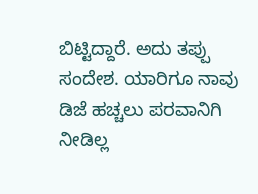ಬಿಟ್ಟಿದ್ದಾರೆ. ಅದು ತಪ್ಪು ಸಂದೇಶ. ಯಾರಿಗೂ ನಾವು ಡಿಜೆ ಹಚ್ಚಲು ಪರವಾನಿಗಿ ನೀಡಿಲ್ಲ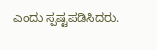ಎಂದು ಸ್ಪಷ್ಟಪಡಿಸಿದರು.